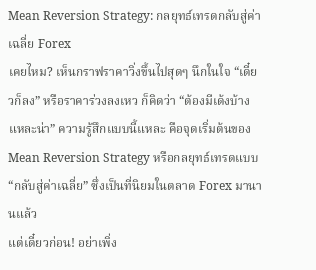Mean Reversion Strategy: กลยุทธ์เทรดกลับสู่ค่าเฉลี่ย Forex
เคยไหม? เห็นกราฟราคาวิ่งขึ้นไปสุดๆ นึกในใจ “เดี๋ยวก็ลง” หรือราคาร่วงลงเหว ก็คิดว่า “ต้องมีเด้งบ้างแหละน่า” ความรู้สึกแบบนี้แหละ คือจุดเริ่มต้นของ Mean Reversion Strategy หรือกลยุทธ์เทรดแบบ “กลับสู่ค่าเฉลี่ย” ซึ่งเป็นที่นิยมในตลาด Forex มานานแล้ว
แต่เดี๋ยวก่อน! อย่าเพิ่ง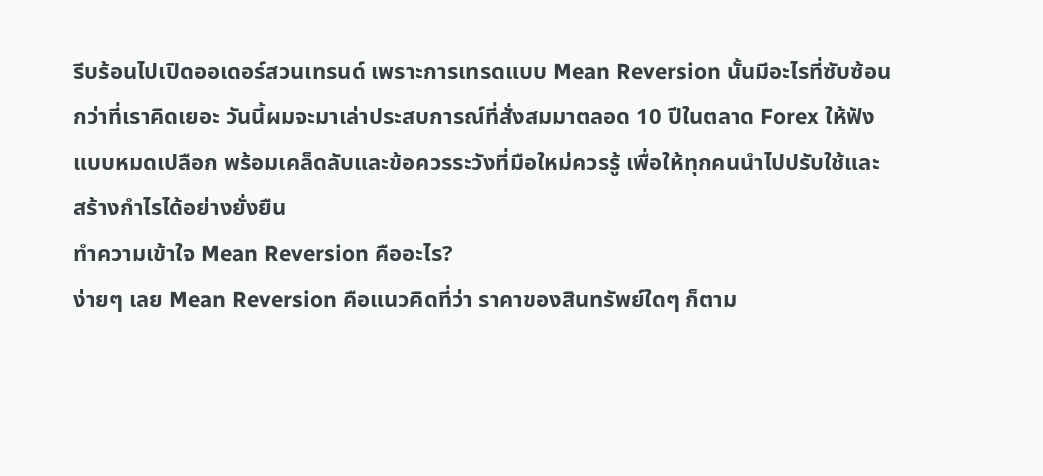รีบร้อนไปเปิดออเดอร์สวนเทรนด์ เพราะการเทรดแบบ Mean Reversion นั้นมีอะไรที่ซับซ้อนกว่าที่เราคิดเยอะ วันนี้ผมจะมาเล่าประสบการณ์ที่สั่งสมมาตลอด 10 ปีในตลาด Forex ให้ฟังแบบหมดเปลือก พร้อมเคล็ดลับและข้อควรระวังที่มือใหม่ควรรู้ เพื่อให้ทุกคนนำไปปรับใช้และสร้างกำไรได้อย่างยั่งยืน
ทำความเข้าใจ Mean Reversion คืออะไร?
ง่ายๆ เลย Mean Reversion คือแนวคิดที่ว่า ราคาของสินทรัพย์ใดๆ ก็ตาม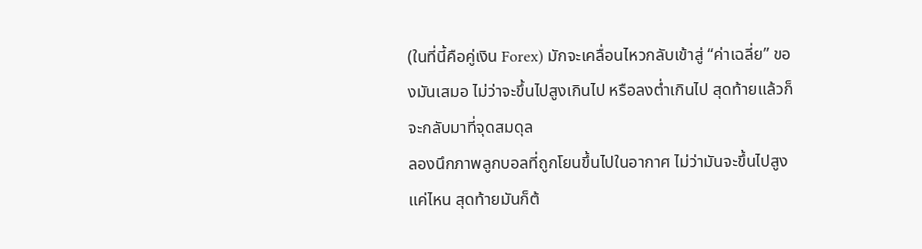(ในที่นี้คือคู่เงิน Forex) มักจะเคลื่อนไหวกลับเข้าสู่ “ค่าเฉลี่ย” ของมันเสมอ ไม่ว่าจะขึ้นไปสูงเกินไป หรือลงต่ำเกินไป สุดท้ายแล้วก็จะกลับมาที่จุดสมดุล
ลองนึกภาพลูกบอลที่ถูกโยนขึ้นไปในอากาศ ไม่ว่ามันจะขึ้นไปสูงแค่ไหน สุดท้ายมันก็ต้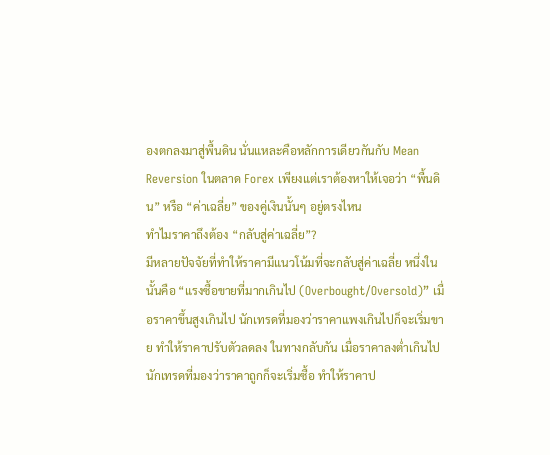องตกลงมาสู่พื้นดิน นั่นแหละคือหลักการเดียวกันกับ Mean Reversion ในตลาด Forex เพียงแต่เราต้องหาให้เจอว่า “พื้นดิน” หรือ “ค่าเฉลี่ย” ของคู่เงินนั้นๆ อยู่ตรงไหน
ทำไมราคาถึงต้อง “กลับสู่ค่าเฉลี่ย”?
มีหลายปัจจัยที่ทำให้ราคามีแนวโน้มที่จะกลับสู่ค่าเฉลี่ย หนึ่งในนั้นคือ “แรงซื้อขายที่มากเกินไป (Overbought/Oversold)” เมื่อราคาขึ้นสูงเกินไป นักเทรดที่มองว่าราคาแพงเกินไปก็จะเริ่มขาย ทำให้ราคาปรับตัวลดลง ในทางกลับกัน เมื่อราคาลงต่ำเกินไป นักเทรดที่มองว่าราคาถูกก็จะเริ่มซื้อ ทำให้ราคาป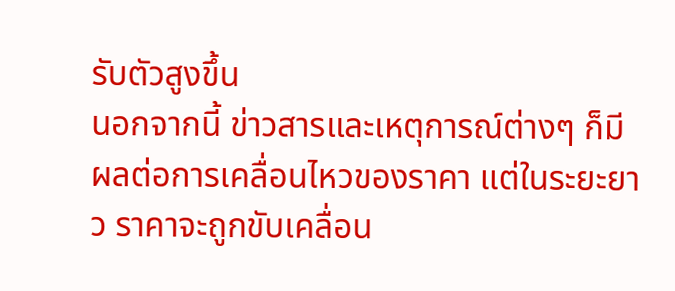รับตัวสูงขึ้น
นอกจากนี้ ข่าวสารและเหตุการณ์ต่างๆ ก็มีผลต่อการเคลื่อนไหวของราคา แต่ในระยะยาว ราคาจะถูกขับเคลื่อน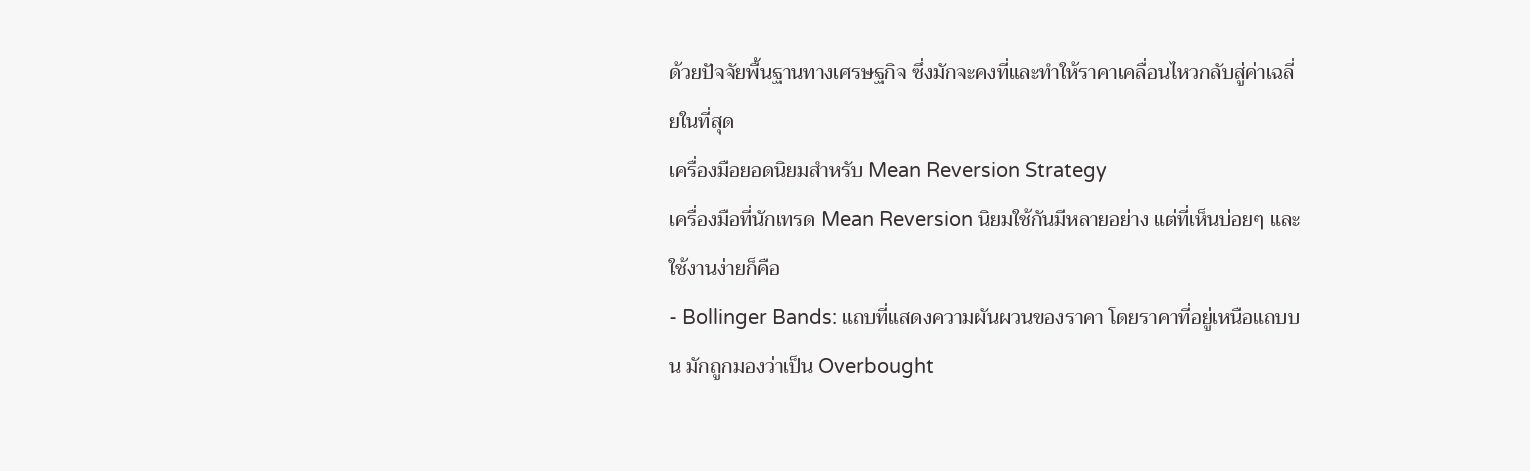ด้วยปัจจัยพื้นฐานทางเศรษฐกิจ ซึ่งมักจะคงที่และทำให้ราคาเคลื่อนไหวกลับสู่ค่าเฉลี่ยในที่สุด
เครื่องมือยอดนิยมสำหรับ Mean Reversion Strategy
เครื่องมือที่นักเทรด Mean Reversion นิยมใช้กันมีหลายอย่าง แต่ที่เห็นบ่อยๆ และใช้งานง่ายก็คือ
- Bollinger Bands: แถบที่แสดงความผันผวนของราคา โดยราคาที่อยู่เหนือแถบบน มักถูกมองว่าเป็น Overbought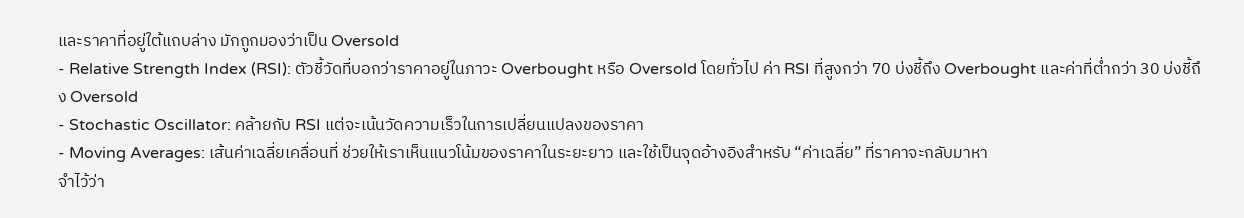และราคาที่อยู่ใต้แถบล่าง มักถูกมองว่าเป็น Oversold
- Relative Strength Index (RSI): ตัวชี้วัดที่บอกว่าราคาอยู่ในภาวะ Overbought หรือ Oversold โดยทั่วไป ค่า RSI ที่สูงกว่า 70 บ่งชี้ถึง Overbought และค่าที่ต่ำกว่า 30 บ่งชี้ถึง Oversold
- Stochastic Oscillator: คล้ายกับ RSI แต่จะเน้นวัดความเร็วในการเปลี่ยนแปลงของราคา
- Moving Averages: เส้นค่าเฉลี่ยเคลื่อนที่ ช่วยให้เราเห็นแนวโน้มของราคาในระยะยาว และใช้เป็นจุดอ้างอิงสำหรับ “ค่าเฉลี่ย” ที่ราคาจะกลับมาหา
จำไว้ว่า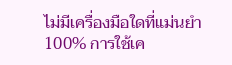ไม่มีเครื่องมือใดที่แม่นยำ 100% การใช้เค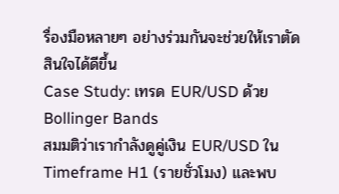รื่องมือหลายๆ อย่างร่วมกันจะช่วยให้เราตัดสินใจได้ดีขึ้น
Case Study: เทรด EUR/USD ด้วย Bollinger Bands
สมมติว่าเรากำลังดูคู่เงิน EUR/USD ใน Timeframe H1 (รายชั่วโมง) และพบ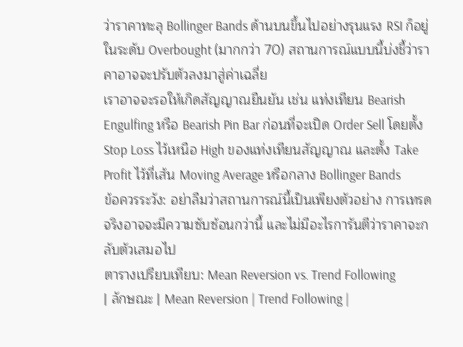ว่าราคาทะลุ Bollinger Bands ด้านบนขึ้นไปอย่างรุนแรง RSI ก็อยู่ในระดับ Overbought (มากกว่า 70) สถานการณ์แบบนี้บ่งชี้ว่าราคาอาจจะปรับตัวลงมาสู่ค่าเฉลี่ย
เราอาจจะรอให้เกิดสัญญาณยืนยัน เช่น แท่งเทียน Bearish Engulfing หรือ Bearish Pin Bar ก่อนที่จะเปิด Order Sell โดยตั้ง Stop Loss ไว้เหนือ High ของแท่งเทียนสัญญาณ และตั้ง Take Profit ไว้ที่เส้น Moving Average หรือกลาง Bollinger Bands
ข้อควรระวัง: อย่าลืมว่าสถานการณ์นี้เป็นเพียงตัวอย่าง การเทรดจริงอาจจะมีความซับซ้อนกว่านี้ และไม่มีอะไรการันตีว่าราคาจะกลับตัวเสมอไป
ตารางเปรียบเทียบ: Mean Reversion vs. Trend Following
| ลักษณะ | Mean Reversion | Trend Following |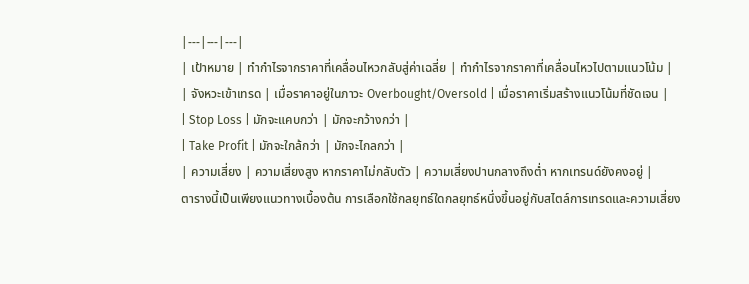|---|---|---|
| เป้าหมาย | ทำกำไรจากราคาที่เคลื่อนไหวกลับสู่ค่าเฉลี่ย | ทำกำไรจากราคาที่เคลื่อนไหวไปตามแนวโน้ม |
| จังหวะเข้าเทรด | เมื่อราคาอยู่ในภาวะ Overbought/Oversold | เมื่อราคาเริ่มสร้างแนวโน้มที่ชัดเจน |
| Stop Loss | มักจะแคบกว่า | มักจะกว้างกว่า |
| Take Profit | มักจะใกล้กว่า | มักจะไกลกว่า |
| ความเสี่ยง | ความเสี่ยงสูง หากราคาไม่กลับตัว | ความเสี่ยงปานกลางถึงต่ำ หากเทรนด์ยังคงอยู่ |
ตารางนี้เป็นเพียงแนวทางเบื้องต้น การเลือกใช้กลยุทธ์ใดกลยุทธ์หนึ่งขึ้นอยู่กับสไตล์การเทรดและความเสี่ยง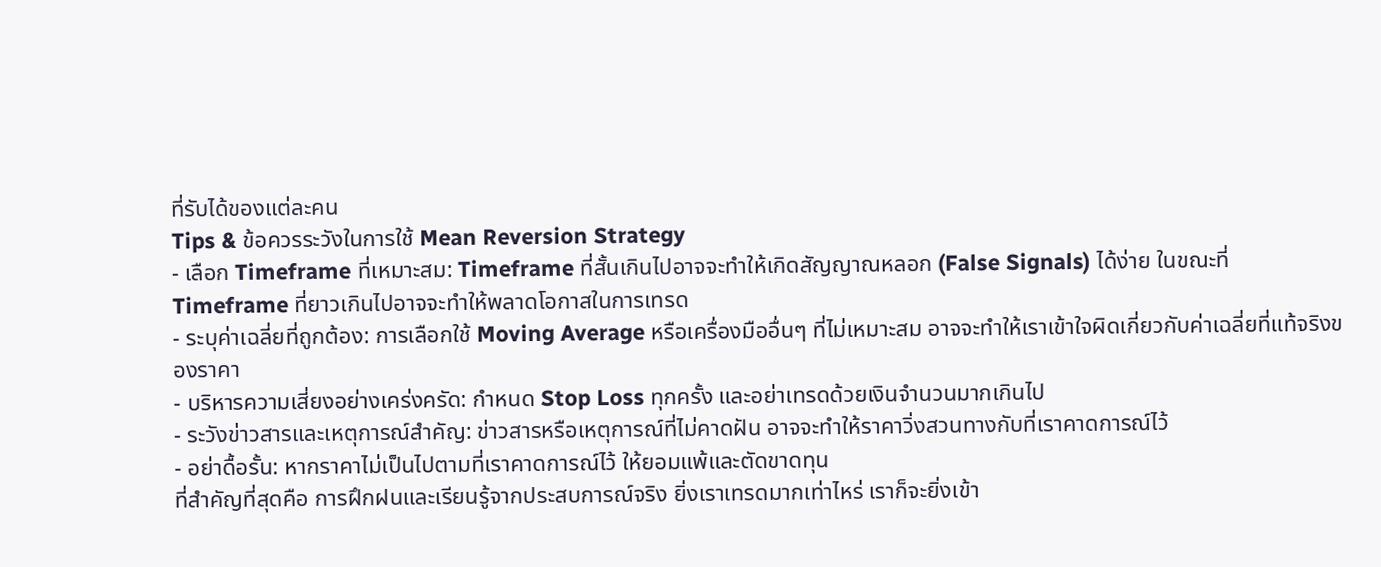ที่รับได้ของแต่ละคน
Tips & ข้อควรระวังในการใช้ Mean Reversion Strategy
- เลือก Timeframe ที่เหมาะสม: Timeframe ที่สั้นเกินไปอาจจะทำให้เกิดสัญญาณหลอก (False Signals) ได้ง่าย ในขณะที่ Timeframe ที่ยาวเกินไปอาจจะทำให้พลาดโอกาสในการเทรด
- ระบุค่าเฉลี่ยที่ถูกต้อง: การเลือกใช้ Moving Average หรือเครื่องมืออื่นๆ ที่ไม่เหมาะสม อาจจะทำให้เราเข้าใจผิดเกี่ยวกับค่าเฉลี่ยที่แท้จริงของราคา
- บริหารความเสี่ยงอย่างเคร่งครัด: กำหนด Stop Loss ทุกครั้ง และอย่าเทรดด้วยเงินจำนวนมากเกินไป
- ระวังข่าวสารและเหตุการณ์สำคัญ: ข่าวสารหรือเหตุการณ์ที่ไม่คาดฝัน อาจจะทำให้ราคาวิ่งสวนทางกับที่เราคาดการณ์ไว้
- อย่าดื้อรั้น: หากราคาไม่เป็นไปตามที่เราคาดการณ์ไว้ ให้ยอมแพ้และตัดขาดทุน
ที่สำคัญที่สุดคือ การฝึกฝนและเรียนรู้จากประสบการณ์จริง ยิ่งเราเทรดมากเท่าไหร่ เราก็จะยิ่งเข้า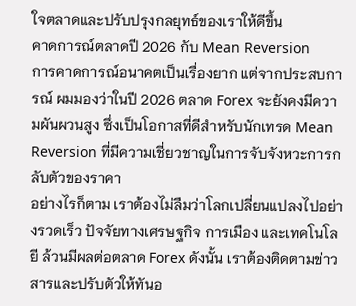ใจตลาดและปรับปรุงกลยุทธ์ของเราให้ดีขึ้น
คาดการณ์ตลาดปี 2026 กับ Mean Reversion
การคาดการณ์อนาคตเป็นเรื่องยาก แต่จากประสบการณ์ ผมมองว่าในปี 2026 ตลาด Forex จะยังคงมีความผันผวนสูง ซึ่งเป็นโอกาสที่ดีสำหรับนักเทรด Mean Reversion ที่มีความเชี่ยวชาญในการจับจังหวะการกลับตัวของราคา
อย่างไรก็ตาม เราต้องไม่ลืมว่าโลกเปลี่ยนแปลงไปอย่างรวดเร็ว ปัจจัยทางเศรษฐกิจ การเมือง และเทคโนโลยี ล้วนมีผลต่อตลาด Forex ดังนั้น เราต้องติดตามข่าวสารและปรับตัวให้ทันอ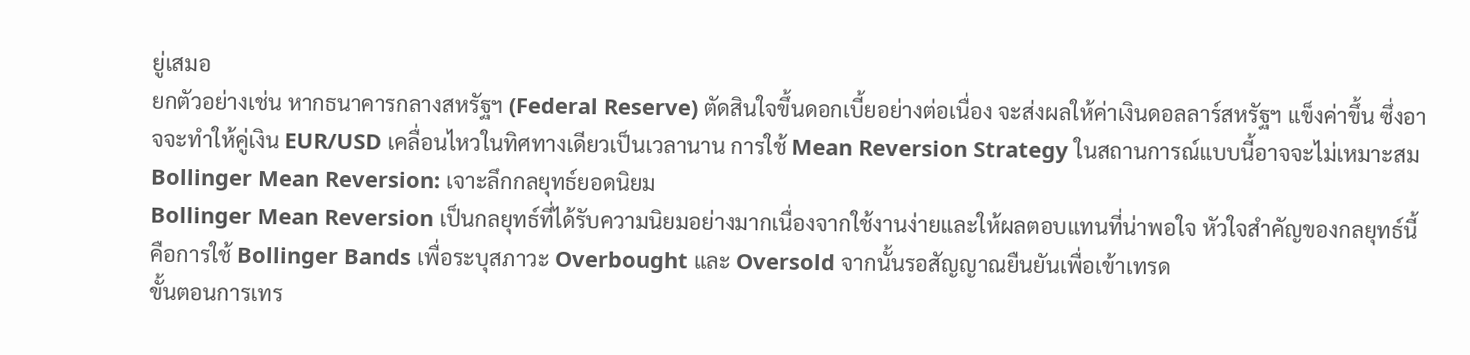ยู่เสมอ
ยกตัวอย่างเช่น หากธนาคารกลางสหรัฐฯ (Federal Reserve) ตัดสินใจขึ้นดอกเบี้ยอย่างต่อเนื่อง จะส่งผลให้ค่าเงินดอลลาร์สหรัฐฯ แข็งค่าขึ้น ซึ่งอาจจะทำให้คู่เงิน EUR/USD เคลื่อนไหวในทิศทางเดียวเป็นเวลานาน การใช้ Mean Reversion Strategy ในสถานการณ์แบบนี้อาจจะไม่เหมาะสม
Bollinger Mean Reversion: เจาะลึกกลยุทธ์ยอดนิยม
Bollinger Mean Reversion เป็นกลยุทธ์ที่ได้รับความนิยมอย่างมากเนื่องจากใช้งานง่ายและให้ผลตอบแทนที่น่าพอใจ หัวใจสำคัญของกลยุทธ์นี้คือการใช้ Bollinger Bands เพื่อระบุสภาวะ Overbought และ Oversold จากนั้นรอสัญญาณยืนยันเพื่อเข้าเทรด
ขั้นตอนการเทร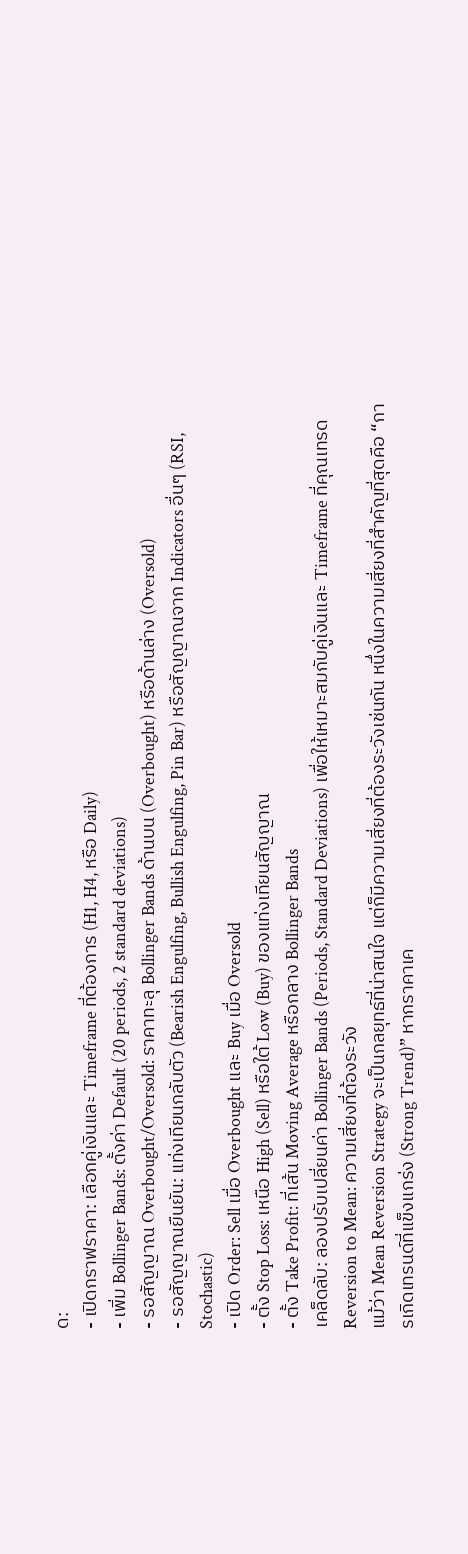ด:
- เปิดกราฟราคา: เลือกคู่เงินและ Timeframe ที่ต้องการ (H1, H4, หรือ Daily)
- เพิ่ม Bollinger Bands: ตั้งค่า Default (20 periods, 2 standard deviations)
- รอสัญญาณ Overbought/Oversold: ราคาทะลุ Bollinger Bands ด้านบน (Overbought) หรือด้านล่าง (Oversold)
- รอสัญญาณยืนยัน: แท่งเทียนกลับตัว (Bearish Engulfing, Bullish Engulfing, Pin Bar) หรือสัญญาณจาก Indicators อื่นๆ (RSI, Stochastic)
- เปิด Order: Sell เมื่อ Overbought และ Buy เมื่อ Oversold
- ตั้ง Stop Loss: เหนือ High (Sell) หรือใต้ Low (Buy) ของแท่งเทียนสัญญาณ
- ตั้ง Take Profit: ที่เส้น Moving Average หรือกลาง Bollinger Bands
เคล็ดลับ: ลองปรับเปลี่ยนค่า Bollinger Bands (Periods, Standard Deviations) เพื่อให้เหมาะสมกับคู่เงินและ Timeframe ที่คุณเทรด
Reversion to Mean: ความเสี่ยงที่ต้องระวัง
แม้ว่า Mean Reversion Strategy จะเป็นกลยุทธ์ที่น่าสนใจ แต่ก็มีความเสี่ยงที่ต้องระวังเช่นกัน หนึ่งในความเสี่ยงที่สำคัญที่สุดคือ “การเกิดเทรนด์ที่แข็งแกร่ง (Strong Trend)” หากราคาเค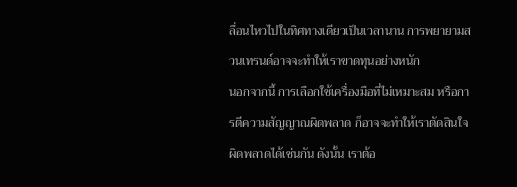ลื่อนไหวไปในทิศทางเดียวเป็นเวลานาน การพยายามสวนเทรนด์อาจจะทำให้เราขาดทุนอย่างหนัก
นอกจากนี้ การเลือกใช้เครื่องมือที่ไม่เหมาะสม หรือการตีความสัญญาณผิดพลาด ก็อาจจะทำให้เราตัดสินใจผิดพลาดได้เช่นกัน ดังนั้น เราต้อ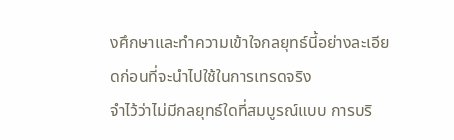งศึกษาและทำความเข้าใจกลยุทธ์นี้อย่างละเอียดก่อนที่จะนำไปใช้ในการเทรดจริง
จำไว้ว่าไม่มีกลยุทธ์ใดที่สมบูรณ์แบบ การบริ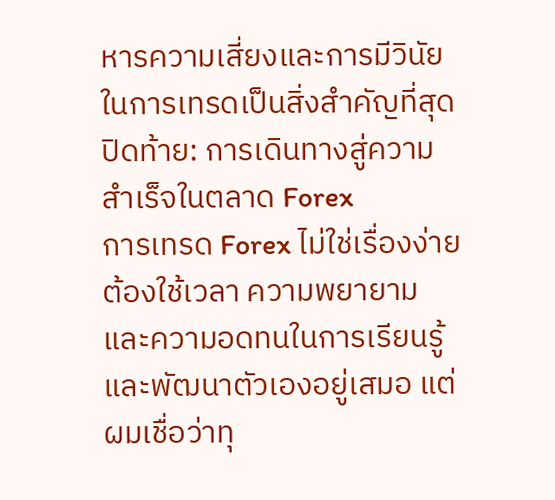หารความเสี่ยงและการมีวินัยในการเทรดเป็นสิ่งสำคัญที่สุด
ปิดท้าย: การเดินทางสู่ความสำเร็จในตลาด Forex
การเทรด Forex ไม่ใช่เรื่องง่าย ต้องใช้เวลา ความพยายาม และความอดทนในการเรียนรู้และพัฒนาตัวเองอยู่เสมอ แต่ผมเชื่อว่าทุ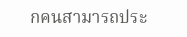กคนสามารถประ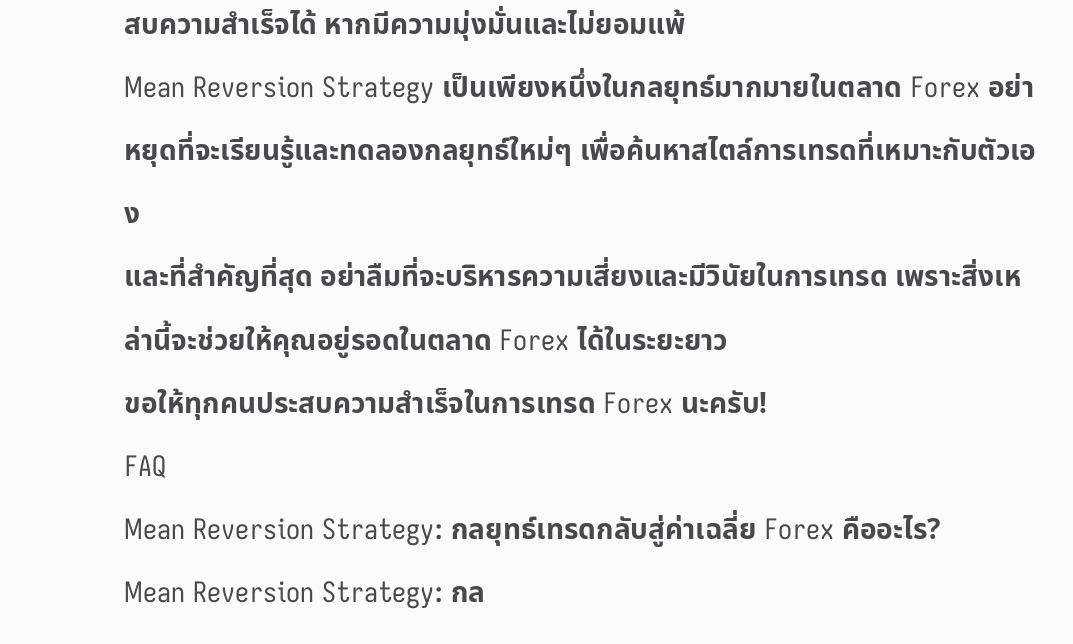สบความสำเร็จได้ หากมีความมุ่งมั่นและไม่ยอมแพ้
Mean Reversion Strategy เป็นเพียงหนึ่งในกลยุทธ์มากมายในตลาด Forex อย่าหยุดที่จะเรียนรู้และทดลองกลยุทธ์ใหม่ๆ เพื่อค้นหาสไตล์การเทรดที่เหมาะกับตัวเอง
และที่สำคัญที่สุด อย่าลืมที่จะบริหารความเสี่ยงและมีวินัยในการเทรด เพราะสิ่งเหล่านี้จะช่วยให้คุณอยู่รอดในตลาด Forex ได้ในระยะยาว
ขอให้ทุกคนประสบความสำเร็จในการเทรด Forex นะครับ!
FAQ
Mean Reversion Strategy: กลยุทธ์เทรดกลับสู่ค่าเฉลี่ย Forex คืออะไร?
Mean Reversion Strategy: กล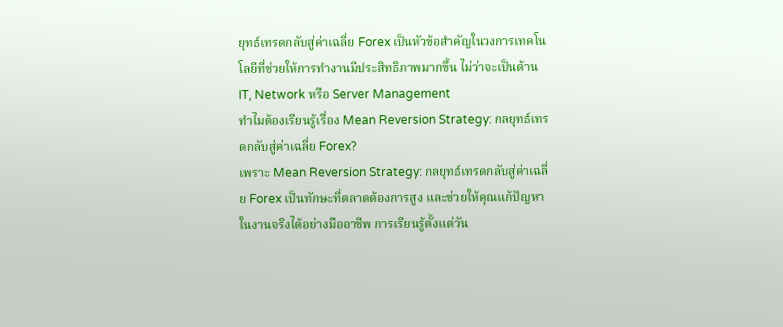ยุทธ์เทรดกลับสู่ค่าเฉลี่ย Forex เป็นหัวข้อสำคัญในวงการเทคโนโลยีที่ช่วยให้การทำงานมีประสิทธิภาพมากขึ้น ไม่ว่าจะเป็นด้าน IT, Network หรือ Server Management
ทำไมต้องเรียนรู้เรื่อง Mean Reversion Strategy: กลยุทธ์เทรดกลับสู่ค่าเฉลี่ย Forex?
เพราะ Mean Reversion Strategy: กลยุทธ์เทรดกลับสู่ค่าเฉลี่ย Forex เป็นทักษะที่ตลาดต้องการสูง และช่วยให้คุณแก้ปัญหาในงานจริงได้อย่างมืออาชีพ การเรียนรู้ตั้งแต่วัน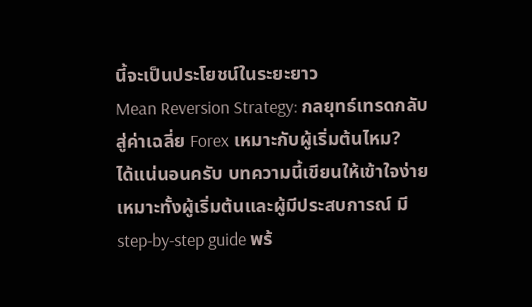นี้จะเป็นประโยชน์ในระยะยาว
Mean Reversion Strategy: กลยุทธ์เทรดกลับสู่ค่าเฉลี่ย Forex เหมาะกับผู้เริ่มต้นไหม?
ได้แน่นอนครับ บทความนี้เขียนให้เข้าใจง่าย เหมาะทั้งผู้เริ่มต้นและผู้มีประสบการณ์ มี step-by-step guide พร้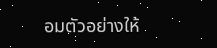อมตัวอย่างให้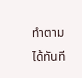ทำตามได้ทันที